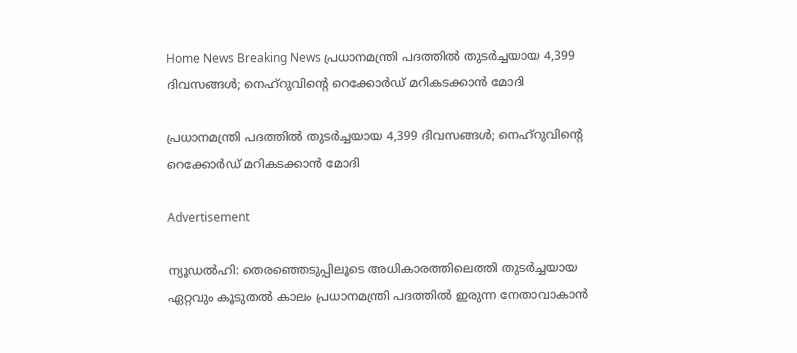Home News Breaking News പ്രധാനമന്ത്രി പദത്തിൽ തുടർച്ചയായ 4,399 ദിവസങ്ങൾ; നെഹ്‌റുവിൻ്റെ റെക്കോർഡ് മറികടക്കാൻ മോദി

പ്രധാനമന്ത്രി പദത്തിൽ തുടർച്ചയായ 4,399 ദിവസങ്ങൾ; നെഹ്‌റുവിൻ്റെ റെക്കോർഡ് മറികടക്കാൻ മോദി

Advertisement

ന്യൂഡൽഹി: തെരഞ്ഞെടുപ്പിലൂടെ അധികാരത്തിലെത്തി തുടർച്ചയായ ഏറ്റവും കൂടുതൽ കാലം പ്രധാനമന്ത്രി പദത്തിൽ ഇരുന്ന നേതാവാകാൻ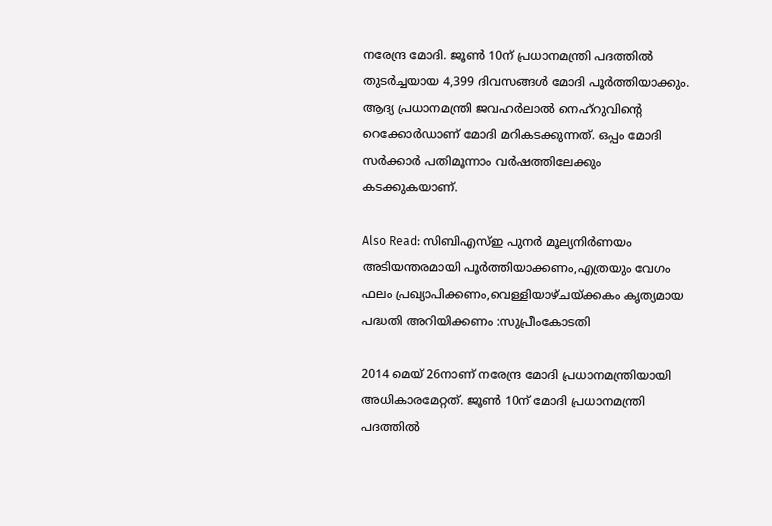നരേന്ദ്ര മോദി. ജൂൺ 10ന് പ്രധാനമന്ത്രി പദത്തിൽ തുടർച്ചയായ 4,399 ദിവസങ്ങൾ മോദി പൂർത്തിയാക്കും. ആദ്യ പ്രധാനമന്ത്രി ജവഹർലാൽ നെഹ്‌റുവിന്റെ റെക്കോർഡാണ് മോദി മറികടക്കുന്നത്. ഒപ്പം മോദി സർക്കാർ പതിമൂന്നാം വർഷത്തിലേക്കും കടക്കുകയാണ്.

Also Read: സിബിഎസ്ഇ പുനർ മൂല്യനിർണയം അടിയന്തരമായി പൂർത്തിയാക്കണം,എത്രയും വേഗം ഫലം പ്രഖ്യാപിക്കണം,വെള്ളിയാഴ്ചയ്ക്കകം കൃത്യമായ പദ്ധതി അറിയിക്കണം :സുപ്രീംകോടതി

2014 മെയ് 26നാണ് നരേന്ദ്ര മോദി പ്രധാനമന്ത്രിയായി അധികാരമേറ്റത്. ജൂൺ 10ന് മോദി പ്രധാനമന്ത്രി പദത്തിൽ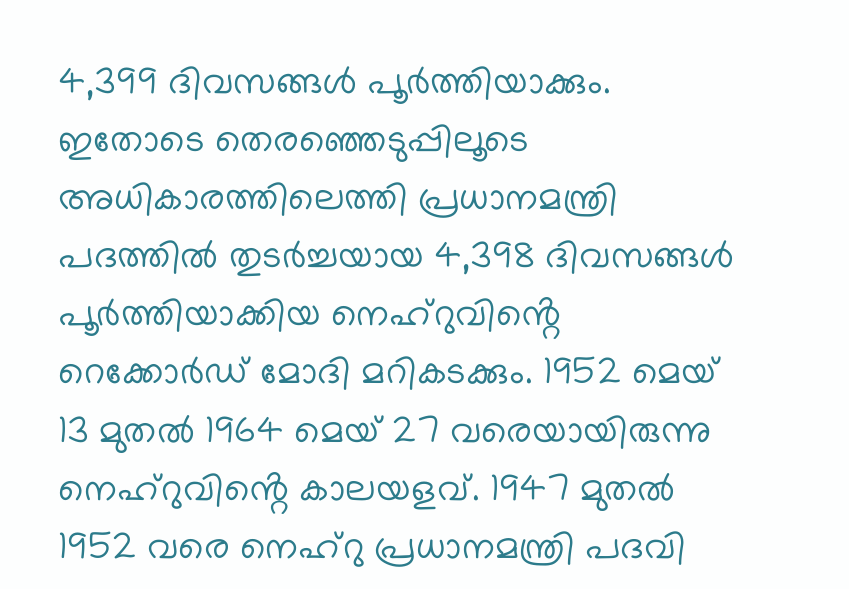4,399 ദിവസങ്ങൾ പൂർത്തിയാക്കും. ഇതോടെ തെരഞ്ഞെടുപ്പിലൂടെ അധികാരത്തിലെത്തി പ്രധാനമന്ത്രി പദത്തിൽ തുടർച്ചയായ 4,398 ദിവസങ്ങൾ പൂർത്തിയാക്കിയ നെഹ്റുവിൻ്റെ റെക്കോർഡ് മോദി മറികടക്കും. 1952 മെയ് 13 മുതൽ 1964 മെയ് 27 വരെയായിരുന്നു നെഹ്റുവിൻ്റെ കാലയളവ്. 1947 മുതൽ 1952 വരെ നെഹ്റു പ്രധാനമന്ത്രി പദവി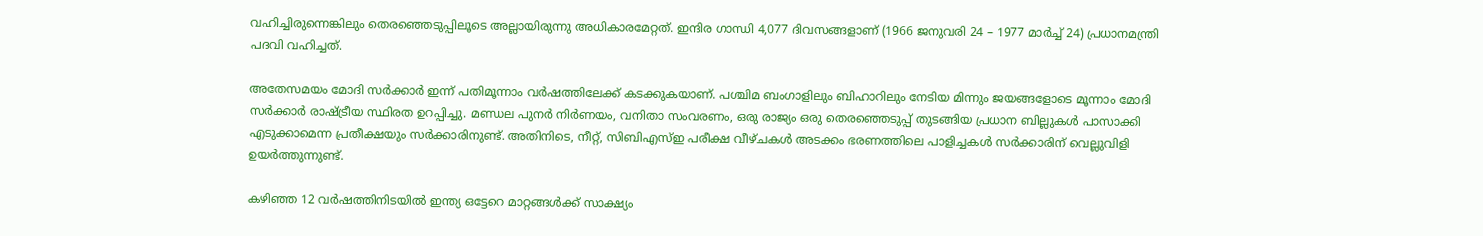വഹിച്ചിരുന്നെങ്കിലും തെരഞ്ഞെടുപ്പിലൂടെ അല്ലായിരുന്നു അധികാരമേറ്റത്. ഇന്ദിര ഗാന്ധി 4,077 ദിവസങ്ങളാണ് (1966 ജനുവരി 24 – 1977 മാർച്ച് 24) പ്രധാനമന്ത്രി പദവി വഹിച്ചത്.

അതേസമയം മോദി സർക്കാർ ഇന്ന് പതിമൂന്നാം വർഷത്തിലേക്ക് കടക്കുകയാണ്. പശ്ചിമ ബംഗാളിലും ബിഹാറിലും നേടിയ മിന്നും ജയങ്ങളോടെ മൂന്നാം മോദി സർക്കാർ രാഷ്ട്രീയ സ്ഥിരത ഉറപ്പിച്ചു. മണ്ഡല പുനർ നിർണയം, വനിതാ സംവരണം, ഒരു രാജ്യം ഒരു തെരഞ്ഞെടുപ്പ് തുടങ്ങിയ പ്രധാന ബില്ലുകൾ പാസാക്കി എടുക്കാമെന്ന പ്രതീക്ഷയും സർക്കാരിനുണ്ട്. അതിനിടെ, നീറ്റ്, സിബിഎസ്ഇ പരീക്ഷ വീഴ്ചകൾ അടക്കം ഭരണത്തിലെ പാളിച്ചകൾ സർക്കാരിന് വെല്ലുവിളി ഉയർത്തുന്നുണ്ട്.

കഴിഞ്ഞ 12 വർഷത്തിനിടയിൽ ഇന്ത്യ ഒട്ടേറെ മാറ്റങ്ങൾക്ക് സാക്ഷ്യം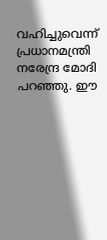വഹിച്ചുവെന്ന് പ്രധാനമന്ത്രി നരേന്ദ്ര മോദി പറഞ്ഞു. ഈ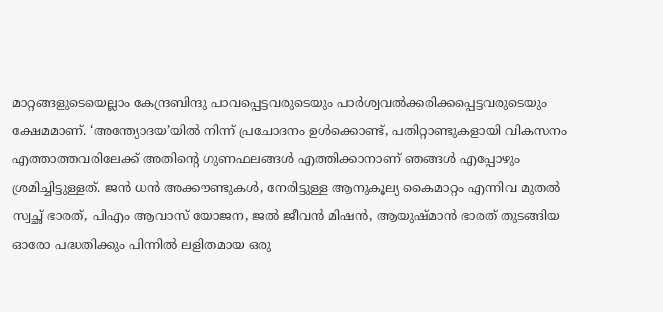മാറ്റങ്ങളുടെയെല്ലാം കേന്ദ്രബിന്ദു പാവപ്പെട്ടവരുടെയും പാർശ്വവൽക്കരിക്കപ്പെട്ടവരുടെയും ക്ഷേമമാണ്. ‘അന്ത്യോദയ’യിൽ നിന്ന് പ്രചോദനം ഉൾക്കൊണ്ട്, പതിറ്റാണ്ടുകളായി വികസനം എത്താത്തവരിലേക്ക് അതിന്റെ ഗുണഫലങ്ങൾ എത്തിക്കാനാണ് ഞങ്ങൾ എപ്പോഴും ശ്രമിച്ചിട്ടുള്ളത്. ജൻ ധൻ അക്കൗണ്ടുകൾ, നേരിട്ടുള്ള ആനുകൂല്യ കൈമാറ്റം എന്നിവ മുതൽ സ്വച്ഛ് ഭാരത്, പിഎം ആവാസ് യോജന, ജൽ ജീവൻ മിഷൻ, ആയുഷ്മാൻ ഭാരത് തുടങ്ങിയ ഓരോ പദ്ധതിക്കും പിന്നിൽ ലളിതമായ ഒരു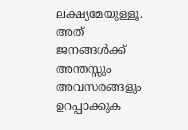ലക്ഷ്യമേയുള്ളൂ. അത് ജനങ്ങൾക്ക് അന്തസ്സും അവസരങ്ങളും ഉറപ്പാക്കുക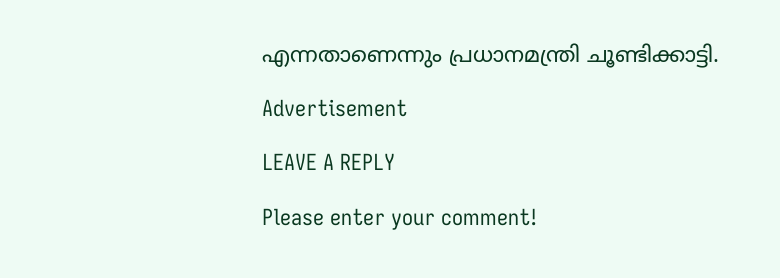എന്നതാണെന്നും പ്രധാനമന്ത്രി ചൂണ്ടിക്കാട്ടി.

Advertisement

LEAVE A REPLY

Please enter your comment!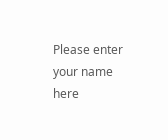Please enter your name here